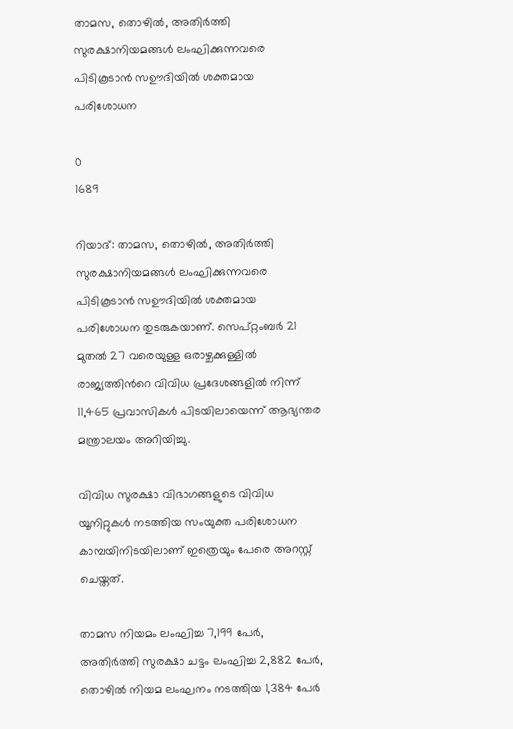താമസ, തൊഴിൽ, അതിർത്തി സുരക്ഷാനിയമങ്ങൾ ലംഘിക്കുന്നവരെ പിടികൂടാൻ സഊദിയിൽ ശക്തമായ പരിശോധന

0
1689

റിയാദ്: താമസ, തൊഴിൽ, അതിർത്തി സുരക്ഷാനിയമങ്ങൾ ലംഘിക്കുന്നവരെ പിടികൂടാൻ സഊദിയിൽ ശക്തമായ പരിശോധന തുടരുകയാണ്. സെപ്റ്റംബർ 21 മുതൽ 27 വരെയുള്ള ഒരാഴ്ചക്കുള്ളിൽ രാജ്യത്തിന്‍റെ വിവിധ പ്രദേശങ്ങളിൽ നിന്ന് 11,465 പ്രവാസികൾ പിടയിലായെന്ന് ആഭ്യന്തര മന്ത്രാലയം അറിയിച്ചു.

വിവിധ സുരക്ഷാ വിഭാഗങ്ങളുടെ വിവിധ യൂനിറ്റുകൾ നടത്തിയ സംയുക്ത പരിശോധന കാമ്പയിനിടയിലാണ് ഇത്രെയും പേരെ അറസ്റ്റ് ചെയ്തത്.

താമസ നിയമം ലംഘിച്ച 7,199 പേർ, അതിർത്തി സുരക്ഷാ ചട്ടം ലംഘിച്ച 2,882 പേർ, തൊഴിൽ നിയമ ലംഘനം നടത്തിയ 1,384 പേർ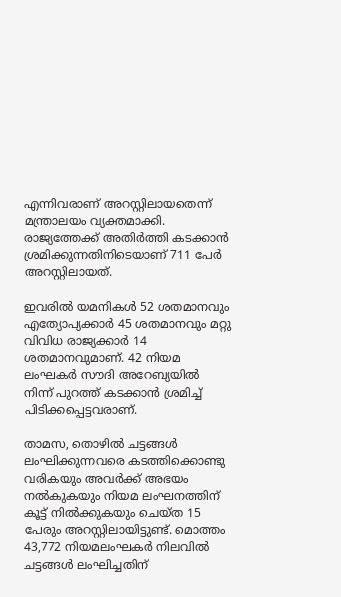എന്നിവരാണ് അറസ്റ്റിലായതെന്ന് മന്ത്രാലയം വ്യക്തമാക്കി. രാജ്യത്തേക്ക് അതിർത്തി കടക്കാൻ ശ്രമിക്കുന്നതിനിടെയാണ് 711 പേർ അറസ്റ്റിലായത്.

ഇവരിൽ യമനികൾ 52 ശതമാനവും എത്യോപ്യക്കാർ 45 ശതമാനവും മറ്റു വിവിധ രാജ്യക്കാർ 14 ശതമാനവുമാണ്. 42 നിയമ ലംഘകർ സൗദി അറേബ്യയിൽ നിന്ന് പുറത്ത് കടക്കാൻ ശ്രമിച്ച് പിടിക്കപ്പെട്ടവരാണ്.

താമസ, തൊഴിൽ ചട്ടങ്ങൾ ലംഘിക്കുന്നവരെ കടത്തിക്കൊണ്ടു വരികയും അവർക്ക് അഭയം നൽകുകയും നിയമ ലംഘനത്തിന് കൂട്ട് നിൽക്കുകയും ചെയ്ത 15 പേരും അറസ്റ്റിലായിട്ടുണ്ട്. മൊത്തം 43,772 നിയമലംഘകർ നിലവിൽ ചട്ടങ്ങൾ ലംഘിച്ചതിന്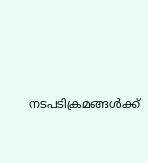നടപടിക്രമങ്ങൾക്ക്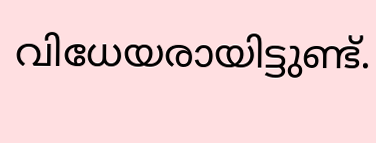വിധേയരായിട്ടുണ്ട്.